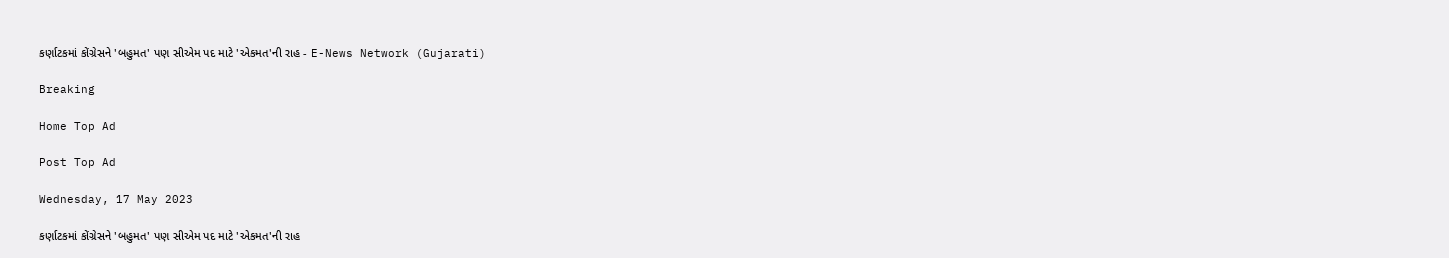કર્ણાટકમાં કોંગ્રેસને 'બહુમત' પણ સીએમ પદ માટે 'એકમત'ની રાહ - E-News Network (Gujarati)

Breaking

Home Top Ad

Post Top Ad

Wednesday, 17 May 2023

કર્ણાટકમાં કોંગ્રેસને 'બહુમત' પણ સીએમ પદ માટે 'એકમત'ની રાહ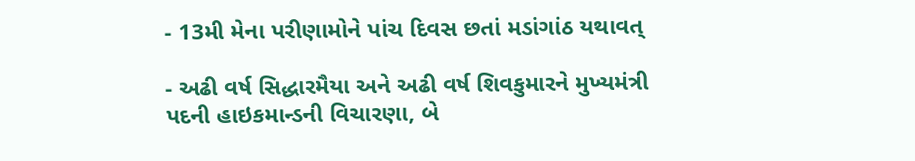- 13મી મેના પરીણામોને પાંચ દિવસ છતાં મડાંગાંઠ યથાવત્

- અઢી વર્ષ સિદ્ધારમૈયા અને અઢી વર્ષ શિવકુમારને મુખ્યમંત્રી પદની હાઇકમાન્ડની વિચારણા, બે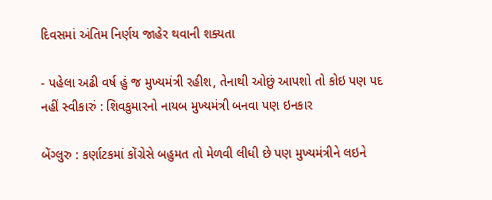દિવસમાં અંતિમ નિર્ણય જાહેર થવાની શક્યતા

- પહેલા અઢી વર્ષ હું જ મુખ્યમંત્રી રહીશ, તેનાથી ઓછું આપશો તો કોઇ પણ પદ નહીં સ્વીકારું : શિવકુમારનો નાયબ મુખ્યમંત્રી બનવા પણ ઇનકાર

બેંગ્લુરુ : કર્ણાટકમાં કોંગ્રેસે બહુમત તો મેળવી લીધી છે પણ મુખ્યમંત્રીને લઇને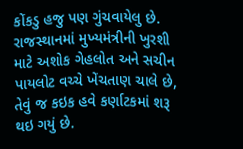કોંકડુ હજુ પણ ગુંચવાયેલુ છે. રાજસ્થાનમાં મુખ્યમંત્રીની ખુરશી માટે અશોક ગેહલોત અને સચીન પાયલોટ વચ્ચે ખેંચતાણ ચાલે છે, તેવું જ કઇક હવે કર્ણાટકમાં શરૂ થઇ ગયું છે.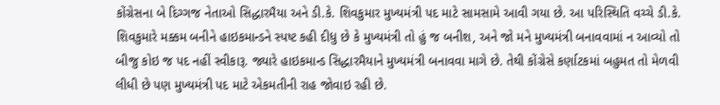કોંગ્રેસના બે દિગ્ગજ નેતાઓ સિદ્ધારમૈયા અને ડી.કે. શિવકુમાર મુખ્યમંત્રી પદ માટે સામસામે આવી ગયા છે. આ પરિસ્થિતિ વચ્ચે ડી.કે. શિવકુમારે મક્કમ બનીને હાઇકમાન્ડને સ્પષ્ટ કહી દીધુ છે કે મુખ્યમંત્રી તો હું જ બનીશ, અને જો મને મુખ્યમંત્રી બનાવવામાં ન આવ્યો તો બીજુ કોઇ જ પદ નહીં સ્વીકારૂ. જ્યારે હાઇકમાન્ડ સિદ્ધારમૈયાને મુખ્યમંત્રી બનાવવા માગે છે. તેથી કોંગ્રેસે કર્ણાટકમાં બહુમત તો મેળવી લીધી છે પણ મુખ્યમંત્રી પદ માટે એકમતીની રાહ જોવાઇ રહી છે.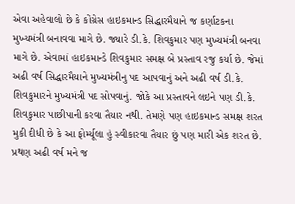એવા અહેવાલો છે કે કોંગ્રેસ હાઇકમાન્ડ સિદ્ધારમૈયાને જ કર્ણાટકના મુખ્યમંત્રી બનાવવા માગે છે. જ્યારે ડી.કે. શિવકુમાર પણ મુખ્યમંત્રી બનવા માગે છે. એવામાં હાઇકમાન્ડે શિવકુમાર સમક્ષ બે પ્રસ્તાવ રજુ કર્યા છે. જેમાં અઢી વર્ષ સિદ્ધારમૈયાને મુખ્યમંત્રીનુ પદ આપવાનું અને અઢી વર્ષ ડી.કે. શિવકુમારને મુખ્યમંત્રી પદ સોપવાનું. જોકે આ પ્રસ્તાવને લઇને પણ ડી.કે. શિવકુમાર પાછીપાની કરવા તૈયાર નથી. તેમણે પણ હાઇકમાન્ડ સમક્ષ શરત મુકી દીધી છે કે આ ફોર્મ્યૂલા હું સ્વીકારવા તૈયાર છું પણ મારી એક શરત છે. પ્રથણ અઢી વર્ષ મને જ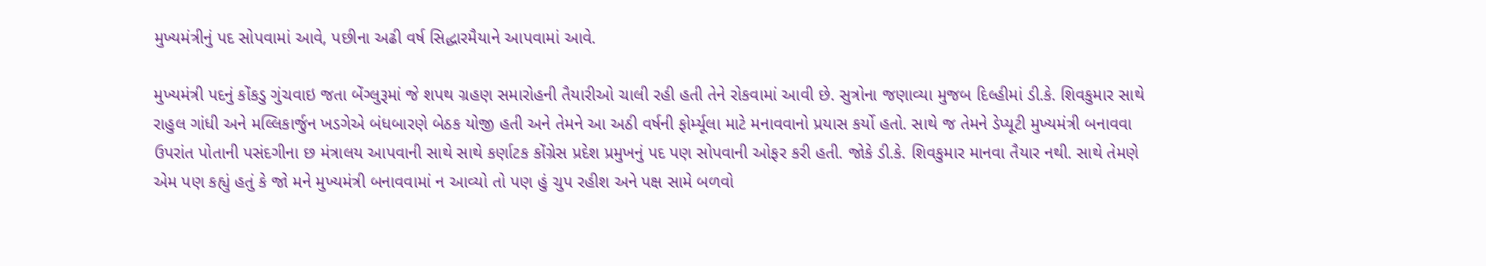મુખ્યમંત્રીનું પદ સોપવામાં આવે, પછીના અઢી વર્ષ સિદ્ધારમૈયાને આપવામાં આવે.

મુખ્યમંત્રી પદનું કોંકડુ ગુંચવાઇ જતા બેંગ્લુરૂમાં જે શપથ ગ્રહણ સમારોહની તૈયારીઓ ચાલી રહી હતી તેને રોકવામાં આવી છે. સુત્રોના જણાવ્યા મુજબ દિલ્હીમાં ડી.કે. શિવકુમાર સાથે રાહુલ ગાંધી અને મલ્લિકાર્જુન ખડગેએ બંધબારણે બેઠક યોજી હતી અને તેમને આ અઠી વર્ષની ફોર્મ્યૂલા માટે મનાવવાનો પ્રયાસ કર્યો હતો. સાથે જ તેમને ડેપ્યૂટી મુખ્યમંત્રી બનાવવા ઉપરાંત પોતાની પસંદગીના છ મંત્રાલય આપવાની સાથે સાથે કર્ણાટક કોંગ્રેસ પ્રદેશ પ્રમુખનું પદ પણ સોપવાની ઓફર કરી હતી. જોકે ડી.કે. શિવકુમાર માનવા તૈયાર નથી. સાથે તેમણે એમ પણ કહ્યું હતું કે જો મને મુખ્યમંત્રી બનાવવામાં ન આવ્યો તો પણ હું ચુપ રહીશ અને પક્ષ સામે બળવો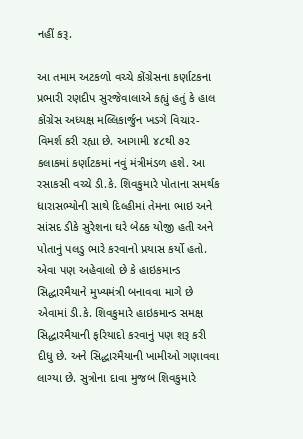નહીં કરૂ.

આ તમામ અટકળો વચ્ચે કોંગ્રેસના કર્ણાટકના પ્રભારી રણદીપ સુરજેવાલાએ કહ્યું હતું કે હાલ કોંગ્રેસ અધ્યક્ષ મલ્લિકાર્જુન ખડગે વિચાર-વિમર્શ કરી રહ્યા છે. આગામી ૪૮થી ૭૨ કલાકમાં કર્ણાટકમાં નવું મંત્રીમંડળ હશે. આ રસાકસી વચ્ચે ડી.કે. શિવકુમારે પોતાના સમર્થક ધારાસભ્યોની સાથે દિલ્હીમાં તેમના ભાઇ અને સાંસદ ડીકે સુરેશના ઘરે બેઠક યોજી હતી અને પોતાનું પલડુ ભારે કરવાનો પ્રયાસ કર્યો હતો. એવા પણ અહેવાલો છે કે હાઇકમાન્ડ સિદ્ધારમૈયાને મુખ્યમંત્રી બનાવવા માગે છે એવામાં ડી.કે. શિવકુમારે હાઇકમાન્ડ સમક્ષ સિદ્ધારમૈયાની ફરિયાદો કરવાનું પણ શરૂ કરી દીધુ છે. અને સિદ્ધારમૈયાની ખામીઓ ગણાવવા લાગ્યા છે. સુત્રોના દાવા મુજબ શિવકુમારે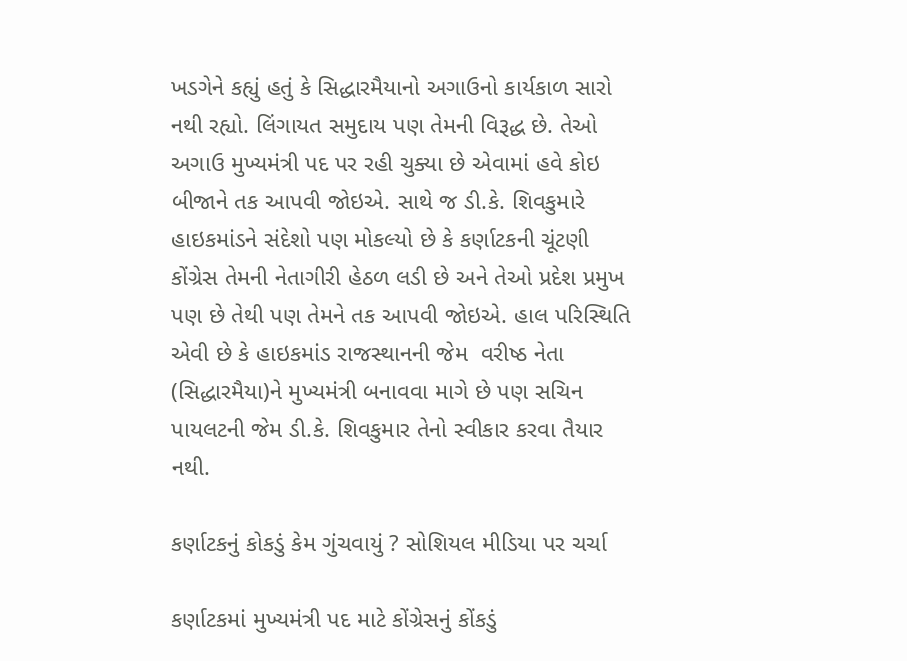ખડગેને કહ્યું હતું કે સિદ્ધારમૈયાનો અગાઉનો કાર્યકાળ સારો નથી રહ્યો. લિંગાયત સમુદાય પણ તેમની વિરૂદ્ધ છે. તેઓ અગાઉ મુખ્યમંત્રી પદ પર રહી ચુક્યા છે એવામાં હવે કોઇ બીજાને તક આપવી જોઇએ. સાથે જ ડી.કે. શિવકુમારે હાઇકમાંડને સંદેશો પણ મોકલ્યો છે કે કર્ણાટકની ચૂંટણી કોંગ્રેસ તેમની નેતાગીરી હેઠળ લડી છે અને તેઓ પ્રદેશ પ્રમુખ પણ છે તેથી પણ તેમને તક આપવી જોઇએ. હાલ પરિસ્થિતિ એવી છે કે હાઇકમાંડ રાજસ્થાનની જેમ  વરીષ્ઠ નેતા (સિદ્ધારમૈયા)ને મુખ્યમંત્રી બનાવવા માગે છે પણ સચિન પાયલટની જેમ ડી.કે. શિવકુમાર તેનો સ્વીકાર કરવા તૈયાર નથી.

કર્ણાટકનું કોકડું કેમ ગુંચવાયું ? સોશિયલ મીડિયા પર ચર્ચા

કર્ણાટકમાં મુખ્યમંત્રી પદ માટે કોંગ્રેસનું કોંકડું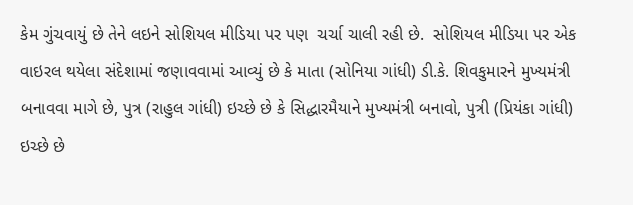કેમ ગુંચવાયું છે તેને લઇને સોશિયલ મીડિયા પર પણ  ચર્ચા ચાલી રહી છે.  સોશિયલ મીડિયા પર એક વાઇરલ થયેલા સંદેશામાં જણાવવામાં આવ્યું છે કે માતા (સોનિયા ગાંધી) ડી.કે. શિવકુમારને મુખ્યમંત્રી બનાવવા માગે છે, પુત્ર (રાહુલ ગાંધી) ઇચ્છે છે કે સિદ્ધારમૈયાને મુખ્યમંત્રી બનાવો, પુત્રી (પ્રિયંકા ગાંધી) ઇચ્છે છે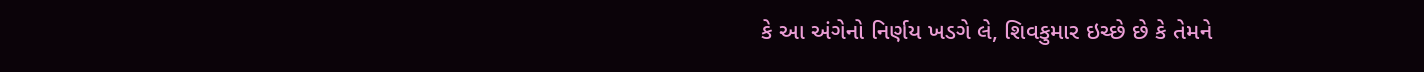કે આ અંગેનો નિર્ણય ખડગે લે, શિવકુમાર ઇચ્છે છે કે તેમને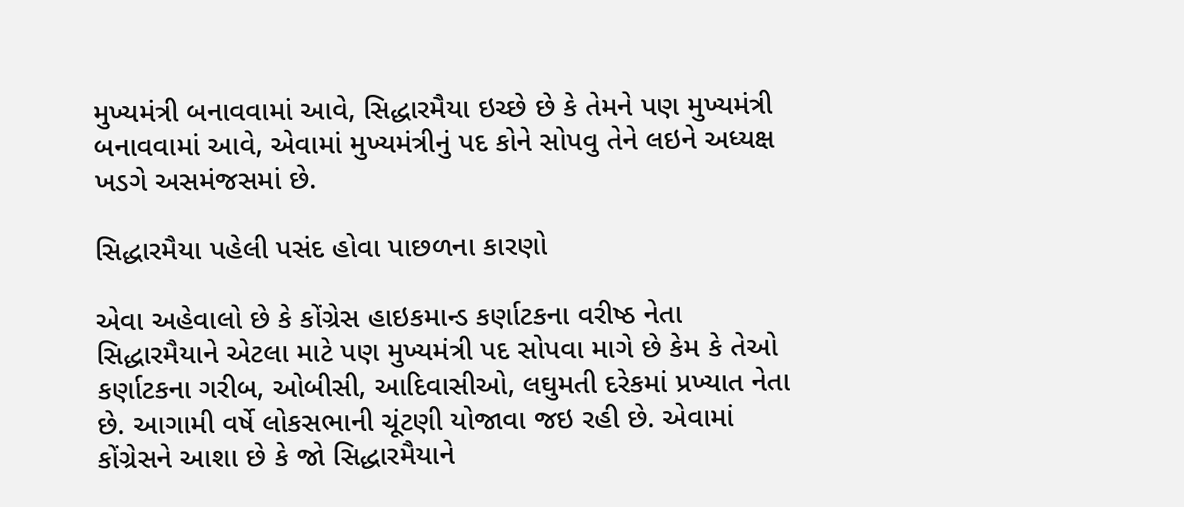મુખ્યમંત્રી બનાવવામાં આવે, સિદ્ધારમૈયા ઇચ્છે છે કે તેમને પણ મુખ્યમંત્રી બનાવવામાં આવે, એવામાં મુખ્યમંત્રીનું પદ કોને સોપવુ તેને લઇને અધ્યક્ષ ખડગે અસમંજસમાં છે.

સિદ્ધારમૈયા પહેલી પસંદ હોવા પાછળના કારણો

એવા અહેવાલો છે કે કોંગ્રેસ હાઇકમાન્ડ કર્ણાટકના વરીષ્ઠ નેતા સિદ્ધારમૈયાને એટલા માટે પણ મુખ્યમંત્રી પદ સોપવા માગે છે કેમ કે તેઓ કર્ણાટકના ગરીબ, ઓબીસી, આદિવાસીઓ, લઘુમતી દરેકમાં પ્રખ્યાત નેતા છે. આગામી વર્ષે લોકસભાની ચૂંટણી યોજાવા જઇ રહી છે. એવામાં કોંગ્રેસને આશા છે કે જો સિદ્ધારમૈયાને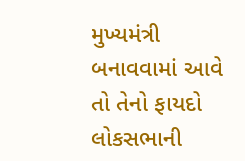મુખ્યમંત્રી બનાવવામાં આવે તો તેનો ફાયદો લોકસભાની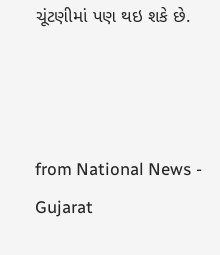ચૂંટણીમાં પણ થઇ શકે છે.



from National News - Gujarat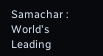Samachar : World's Leading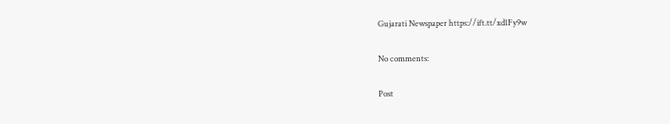Gujarati Newspaper https://ift.tt/xd1Fy9w

No comments:

Post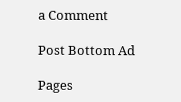a Comment

Post Bottom Ad

Pages